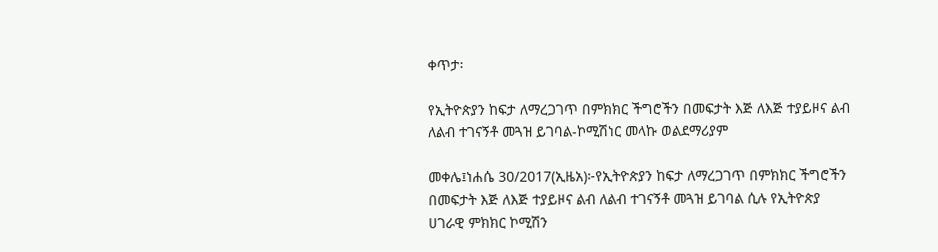ቀጥታ፡

የኢትዮጵያን ከፍታ ለማረጋገጥ በምክክር ችግሮችን በመፍታት እጅ ለእጅ ተያይዞና ልብ ለልብ ተገናኝቶ መጓዝ ይገባል-ኮሚሽነር መላኩ ወልደማሪያም

መቀሌ፤ነሐሴ 30/2017(ኢዜአ)፦የኢትዮጵያን ከፍታ ለማረጋገጥ በምክክር ችግሮችን በመፍታት እጅ ለእጅ ተያይዞና ልብ ለልብ ተገናኝቶ መጓዝ ይገባል ሲሉ የኢትዮጵያ ሀገራዊ ምክክር ኮሚሽን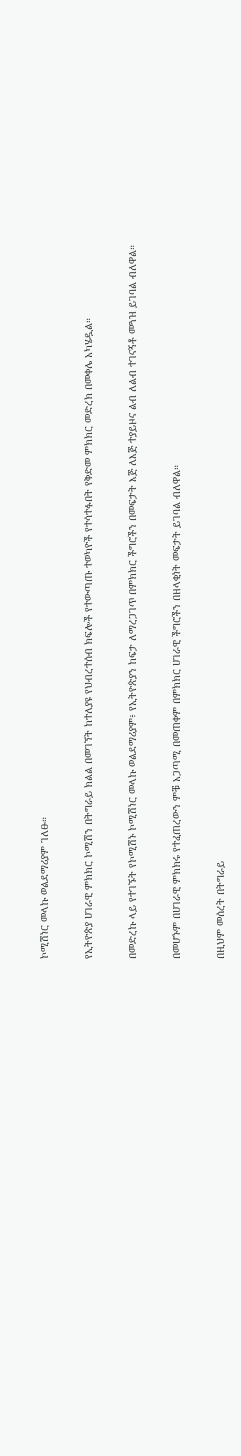ኮሚሽነር መላኩ ወልደማሪያም ገለፁ።

የኢትዮጵያ ሀገራዊ ምክክር ኮሚሽን በትግራይ ክልል በመገኘት ከተለያዩ የህብረተሰብ ክፍሎች የተውጣጡ ተወካዮች የተሳተፉበት የቅድመ ምክክር መድረክ በመቀሌ አካሄዷል።

በመድረኩ ላይ የተገኙት የኮሚሽኑ ኮሚሽነር መላኩ ወልደማሪያም፥ የኢትዮጵያን ከፍታ ለማረጋገጥ በምክክር ችግሮችን በመፍታት እጅ ለእጅ ተያይዞና ልብ ለልብ ተገናኝቶ መጓዝ ይገባል ብለዋል።

በመሆኑም በሀገራዊ ምክክሩ የተፈጠረውን ምቹ አጋጣሚ በመጠቀም በምክክር ሀገራዊ ችግሮችን በዘላቂነት መፍታት ይገባል ብለዋል።

በዚህም መሰረት በትግራይ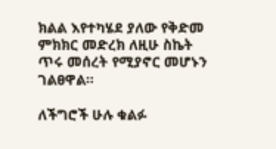ክልል እየተካሄደ ያለው የቅድመ ምክክር መድረክ ለዚሁ ስኬት ጥሩ መሰረት የሚያኖር መሆኑን ገልፀዋል።

ለችግሮች ሁሉ ቁልፉ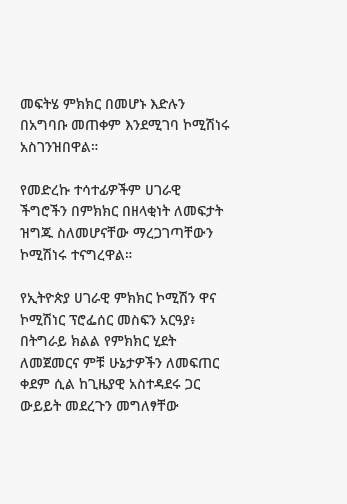መፍትሄ ምክክር በመሆኑ እድሉን በአግባቡ መጠቀም እንደሚገባ ኮሚሽነሩ አስገንዝበዋል።

የመድረኩ ተሳተፊዎችም ሀገራዊ ችግሮችን በምክክር በዘላቂነት ለመፍታት ዝግጁ ስለመሆናቸው ማረጋገጣቸውን ኮሚሽነሩ ተናግረዋል።

የኢትዮጵያ ሀገራዊ ምክክር ኮሚሽን ዋና ኮሚሽነር ፕሮፌሰር መስፍን አርዓያ፥ በትግራይ ክልል የምክክር ሂደት ለመጀመርና ምቹ ሁኔታዎችን ለመፍጠር ቀደም ሲል ከጊዜያዊ አስተዳደሩ ጋር ውይይት መደረጉን መግለፃቸው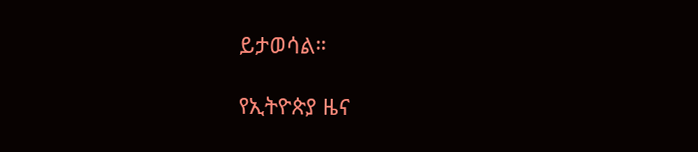ይታወሳል።

የኢትዮጵያ ዜና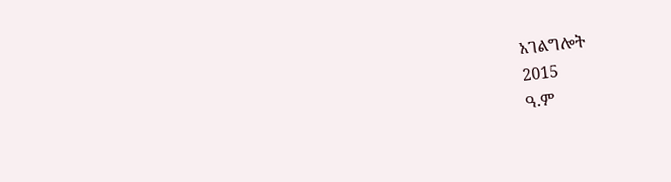አገልግሎት
2015
ዓ.ም